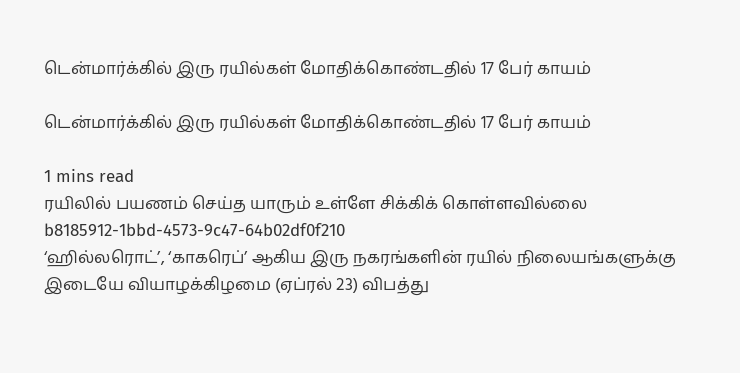டென்மார்க்கில் இரு ரயில்கள் மோதிக்கொண்டதில் 17 பேர் காயம்

டென்மார்க்கில் இரு ரயில்கள் மோதிக்கொண்டதில் 17 பேர் காயம்

1 mins read
ரயிலில் பயணம் செய்த யாரும் உள்ளே சிக்கிக் கொள்ளவில்லை
b8185912-1bbd-4573-9c47-64b02df0f210
‘ஹில்லரொட்’, ‘காகரெப்’ ஆகிய இரு நகரங்களின் ரயில் நிலையங்களுக்கு இடையே வியாழக்கிழமை (ஏப்ரல் 23) விபத்து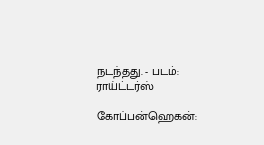நடந்தது. - படம்: ராய்ட்டர்ஸ்

கோப்பன்ஹெகன்: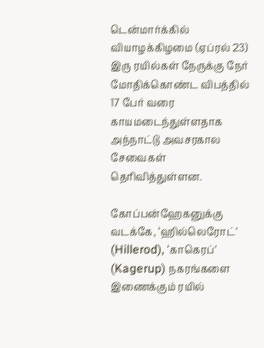டென்மார்க்கில் வியாழக்கிழமை (ஏப்ரல் 23) இரு ரயில்கள் நேருக்கு நேர் மோதிக்கொண்ட விபத்தில் 17 பேர் வரை காயமடைந்துள்ளதாக அந்நாட்டு அவசரகால சேவைகள் தெரிவித்துள்ளன.

கோப்பன்ஹேகனுக்கு வடக்கே, ‘ஹில்லெரோட்’ (Hillerod), ‘காகெரப்’ (Kagerup) நகரங்களை இணைக்கும் ரயில்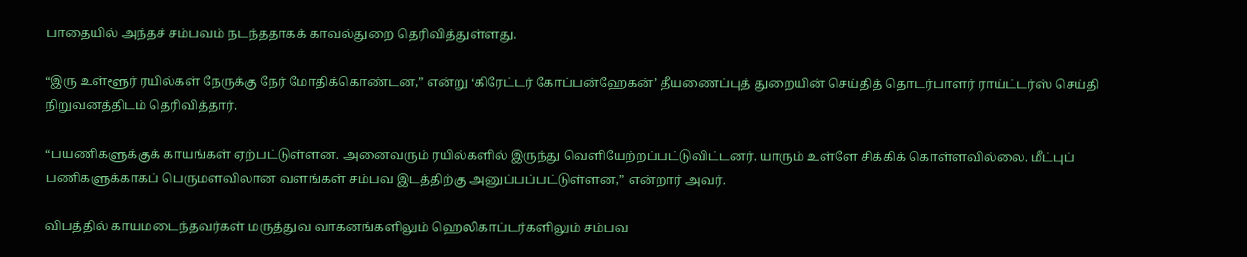பாதையில் அந்தச் சம்பவம் நடந்ததாகக் காவல்துறை தெரிவித்துள்ளது.

“இரு உள்ளூர் ரயில்கள் நேருக்கு நேர் மோதிக்கொண்டன,” என்று ‘கிரேட்டர் கோப்பன்ஹேகன்’ தீயணைப்புத் துறையின் செய்தித் தொடர்பாளர் ராய்ட்டர்ஸ் செய்தி நிறுவனத்திடம் தெரிவித்தார்.

“பயணிகளுக்குக் காயங்கள் ஏற்பட்டுள்ளன. அனைவரும் ரயில்களில் இருந்து வெளியேற்றப்பட்டுவிட்டனர். யாரும் உள்ளே சிக்கிக் கொள்ளவில்லை. மீட்புப் பணிகளுக்காகப் பெருமளவிலான வளங்கள் சம்பவ இடத்திற்கு அனுப்பப்பட்டுள்ளன,” என்றார் அவர்.

விபத்தில் காயமடைந்தவர்கள் மருத்துவ வாகனங்களிலும் ஹெலிகாப்டர்களிலும் சம்பவ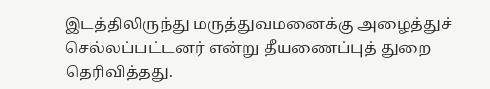இடத்திலிருந்து மருத்துவமனைக்கு அழைத்துச் செல்லப்பட்டனர் என்று தீயணைப்புத் துறை தெரிவித்தது.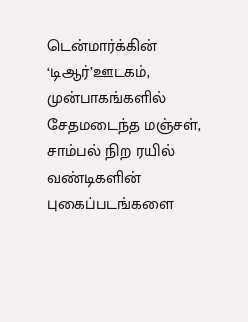டென்மார்க்கின் ‘டிஆர்’ஊடகம், முன்பாகங்களில் சேதமடைந்த மஞ்சள், சாம்பல் நிற ரயில் வண்டிகளின் புகைப்படங்களை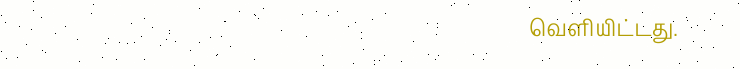வெளியிட்டது.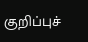குறிப்புச்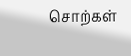சொற்கள்